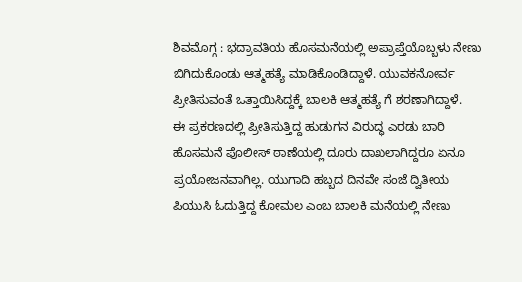ಶಿವಮೊಗ್ಗ : ಭದ್ರಾವತಿಯ ಹೊಸಮನೆಯಲ್ಲಿ ಅಪ್ರಾಪ್ತೆಯೊಬ್ಬಳು ನೇಣು ಬಿಗಿದುಕೊಂಡು ಆತ್ಮಹತ್ಯೆ ಮಾಡಿಕೊಂಡಿದ್ದಾಳೆ. ಯುವಕನೋರ್ವ ಪ್ರೀತಿಸುವಂತೆ ಒತ್ತಾಯಿಸಿದ್ದಕ್ಕೆ ಬಾಲಕಿ ಆತ್ಮಹತ್ಯೆ ಗೆ ಶರಣಾಗಿದ್ದಾಳೆ.
ಈ ಪ್ರಕರಣದಲ್ಲಿ ಪ್ರೀತಿಸುತ್ತಿದ್ದ ಹುಡುಗನ ವಿರುದ್ಧ ಎರಡು ಬಾರಿ ಹೊಸಮನೆ ಪೊಲೀಸ್ ಠಾಣೆಯಲ್ಲಿ ದೂರು ದಾಖಲಾಗಿದ್ದರೂ ಏನೂ ಪ್ರಯೋಜನವಾಗಿಲ್ಲ. ಯುಗಾದಿ ಹಬ್ಬದ ದಿನವೇ ಸಂಜೆ ದ್ವಿತೀಯ ಪಿಯುಸಿ ಓದುತ್ತಿದ್ದ ಕೋಮಲ ಎಂಬ ಬಾಲಕಿ ಮನೆಯಲ್ಲಿ ನೇಣು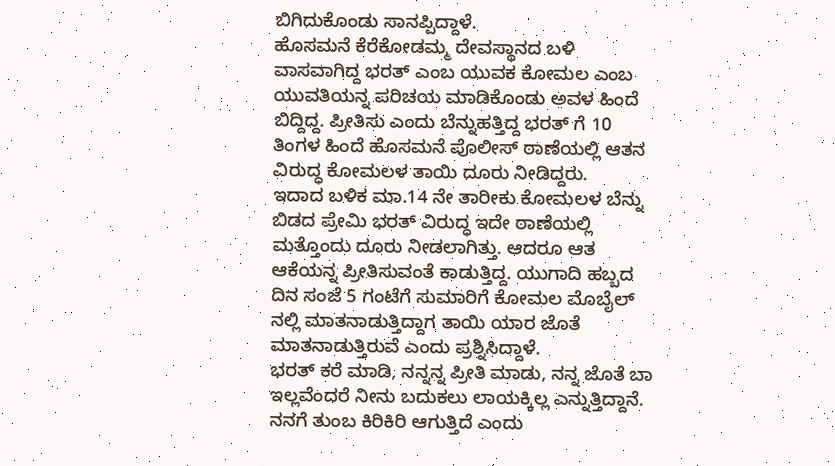ಬಿಗಿದುಕೊಂಡು ಸಾನಪ್ಪಿದ್ದಾಳೆ.
ಹೊಸಮನೆ ಕೆರೆಕೋಡಮ್ಮ ದೇವಸ್ಥಾನದ ಬಳಿ ವಾಸವಾಗಿದ್ದ ಭರತ್ ಎಂಬ ಯುವಕ ಕೋಮಲ ಎಂಬ ಯುವತಿಯನ್ನ ಪರಿಚಯ ಮಾಡಿಕೊಂಡು ಅವಳ ಹಿಂದೆ ಬಿದ್ದಿದ್ದ. ಪ್ರೀತಿಸು ಎಂದು ಬೆನ್ನುಹತ್ತಿದ್ದ ಭರತ್ ಗೆ 10 ತಿಂಗಳ ಹಿಂದೆ ಹೊಸಮನೆ ಪೊಲೀಸ್ ಠಾಣೆಯಲ್ಲಿ ಆತನ ವಿರುದ್ಧ ಕೋಮಲಳ ತಾಯಿ ದೂರು ನೀಡಿದ್ದರು.
ಇದಾದ ಬಳಿಕ ಮಾ.14 ನೇ ತಾರೀಕು ಕೋಮಲಳ ಬೆನ್ನು ಬಿಡದ ಪ್ರೇಮಿ ಭರತ್ ವಿರುದ್ಧ ಇದೇ ಠಾಣೆಯಲ್ಲಿ ಮತ್ತೊಂದು ದೂರು ನೀಡಲಾಗಿತ್ತು. ಆದರೂ ಆತ ಆಕೆಯನ್ನ ಪ್ರೀತಿಸುವಂತೆ ಕಾಡುತ್ತಿದ್ದ. ಯುಗಾದಿ ಹಬ್ಬದ ದಿನ ಸಂಜೆ 5 ಗಂಟೆಗೆ ಸುಮಾರಿಗೆ ಕೋಮಲ ಮೊಬೈಲ್ ನಲ್ಲಿ ಮಾತನಾಡುತ್ತಿದ್ದಾಗ ತಾಯಿ ಯಾರ ಜೊತೆ ಮಾತನಾಡುತ್ತಿರುವೆ ಎಂದು ಪ್ರಶ್ನಿಸಿದ್ದಾಳೆ.
ಭರತ್ ಕರೆ ಮಾಡಿ, ನನ್ನನ್ನ ಪ್ರೀತಿ ಮಾಡು, ನನ್ನ ಜೊತೆ ಬಾ ಇಲ್ಲವೆಂದರೆ ನೀನು ಬದುಕಲು ಲಾಯಕ್ಕಿಲ್ಲ ಎನ್ನುತ್ತಿದ್ದಾನೆ. ನನಗೆ ತುಂಬ ಕಿರಿಕಿರಿ ಆಗುತ್ತಿದೆ ಎಂದು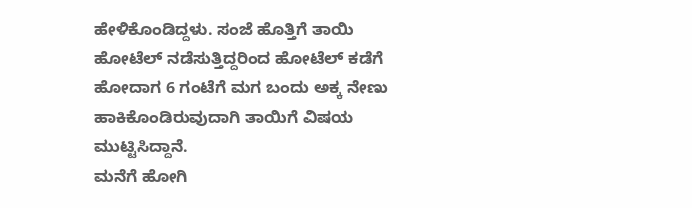ಹೇಳಿಕೊಂಡಿದ್ದಳು. ಸಂಜೆ ಹೊತ್ತಿಗೆ ತಾಯಿ ಹೋಟೆಲ್ ನಡೆಸುತ್ತಿದ್ದರಿಂದ ಹೋಟೆಲ್ ಕಡೆಗೆ ಹೋದಾಗ 6 ಗಂಟೆಗೆ ಮಗ ಬಂದು ಅಕ್ಕ ನೇಣು ಹಾಕಿಕೊಂಡಿರುವುದಾಗಿ ತಾಯಿಗೆ ವಿಷಯ ಮುಟ್ಟಿಸಿದ್ದಾನೆ.
ಮನೆಗೆ ಹೋಗಿ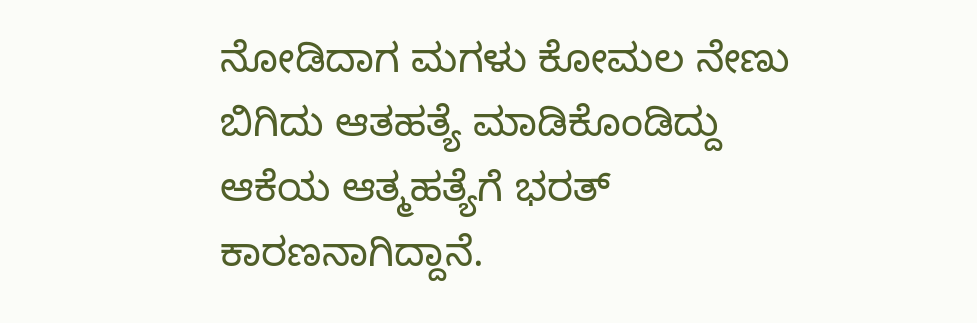ನೋಡಿದಾಗ ಮಗಳು ಕೋಮಲ ನೇಣು ಬಿಗಿದು ಆತಹತ್ಯೆ ಮಾಡಿಕೊಂಡಿದ್ದು ಆಕೆಯ ಆತ್ಮಹತ್ಯೆಗೆ ಭರತ್ ಕಾರಣನಾಗಿದ್ದಾನೆ.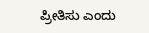ಪ್ರೀತಿಸು ಎಂದು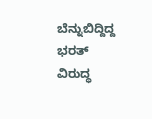ಬೆನ್ನುಬಿದ್ದಿದ್ದ ಭರತ್ ವಿರುದ್ಧ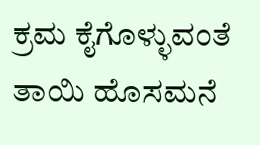ಕ್ರಮ ಕೈಗೊಳ್ಳುವಂತೆ ತಾಯಿ ಹೊಸಮನೆ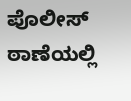ಪೊಲೀಸ್ ಠಾಣೆಯಲ್ಲಿ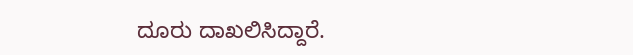ದೂರು ದಾಖಲಿಸಿದ್ದಾರೆ.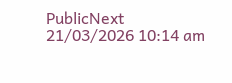PublicNext
21/03/2026 10:14 am